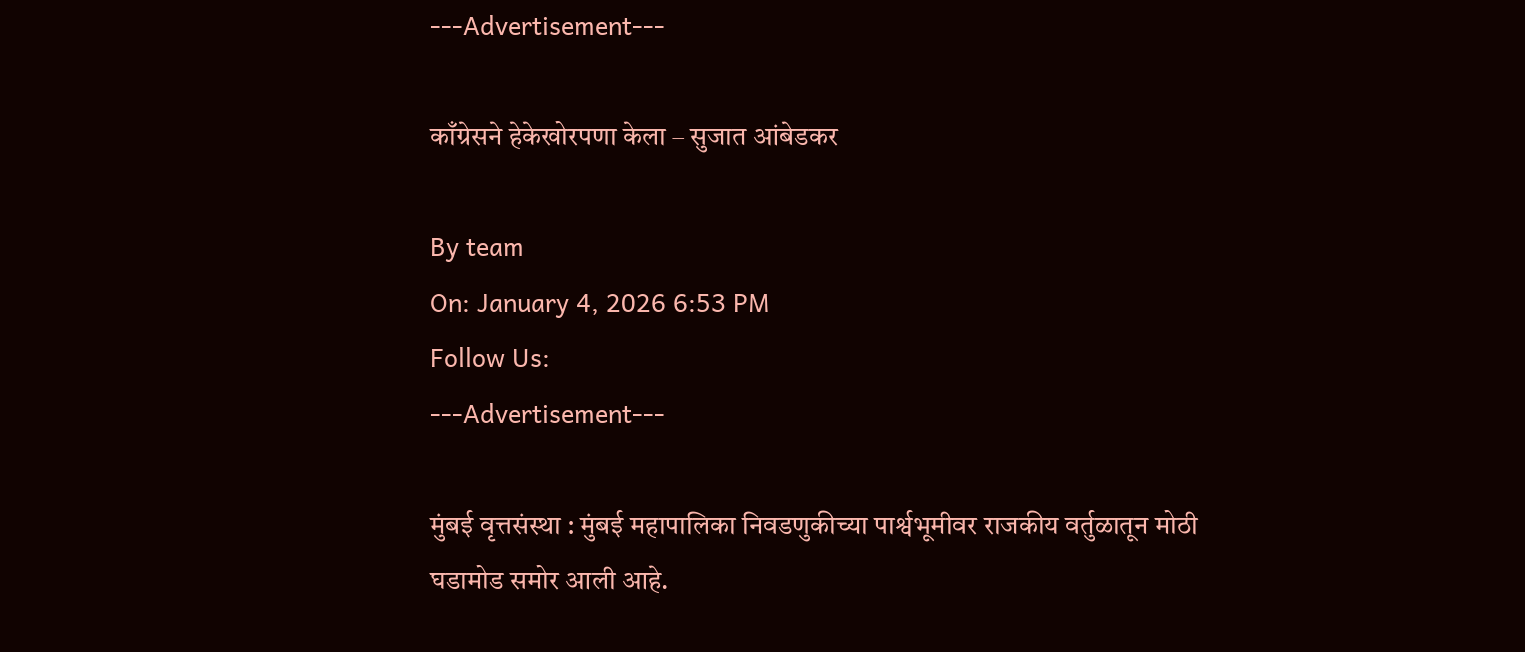---Advertisement---

काँग्रेसने हेकेखोरपणा केला – सुजात आंबेडकर

By team
On: January 4, 2026 6:53 PM
Follow Us:
---Advertisement---

मुंबई वृत्तसंस्था : मुंबई महापालिका निवडणुकीच्या पार्श्वभूमीवर राजकीय वर्तुळातून मोठी घडामोड समोर आली आहे.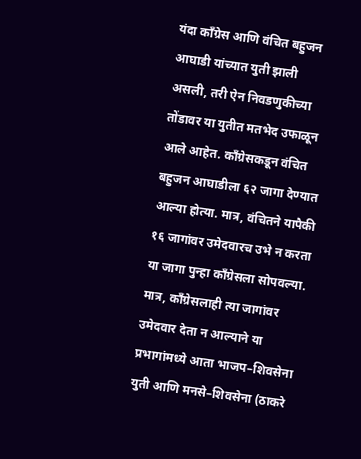यंदा काँग्रेस आणि वंचित बहुजन आघाडी यांच्यात युती झाली असली, तरी ऐन निवडणुकीच्या तोंडावर या युतीत मतभेद उफाळून आले आहेत. काँग्रेसकडून वंचित बहुजन आघाडीला ६२ जागा देण्यात आल्या होत्या. मात्र, वंचितने यापैकी १६ जागांवर उमेदवारच उभे न करता या जागा पुन्हा काँग्रेसला सोपवल्या. मात्र, काँग्रेसलाही त्या जागांवर उमेदवार देता न आल्याने या प्रभागांमध्ये आता भाजप–शिवसेना युती आणि मनसे–शिवसेना (ठाकरे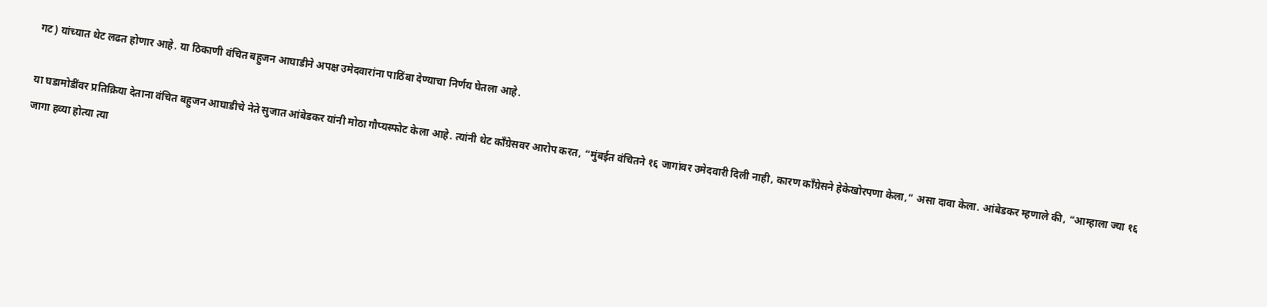गट) यांच्यात थेट लढत होणार आहे. या ठिकाणी वंचित बहुजन आघाडीने अपक्ष उमेदवारांना पाठिंबा देण्याचा निर्णय घेतला आहे.

या घडामोडींवर प्रतिक्रिया देताना वंचित बहुजन आघाडीचे नेते सुजात आंबेडकर यांनी मोठा गौप्यस्फोट केला आहे. त्यांनी थेट काँग्रेसवर आरोप करत, “मुंबईत वंचितने १६ जागांवर उमेदवारी दिली नाही, कारण काँग्रेसने हेकेखोरपणा केला,” असा दावा केला. आंबेडकर म्हणाले की, “आम्हाला ज्या १६ जागा हव्या होत्या त्या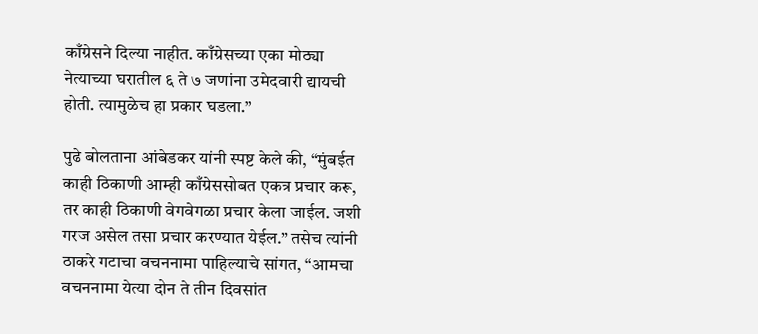काँग्रेसने दिल्या नाहीत. काँग्रेसच्या एका मोठ्या नेत्याच्या घरातील ६ ते ७ जणांना उमेदवारी द्यायची होती. त्यामुळेच हा प्रकार घडला.”

पुढे बोलताना आंबेडकर यांनी स्पष्ट केले की, “मुंबईत काही ठिकाणी आम्ही काँग्रेससोबत एकत्र प्रचार करू, तर काही ठिकाणी वेगवेगळा प्रचार केला जाईल. जशी गरज असेल तसा प्रचार करण्यात येईल.” तसेच त्यांनी ठाकरे गटाचा वचननामा पाहिल्याचे सांगत, “आमचा वचननामा येत्या दोन ते तीन दिवसांत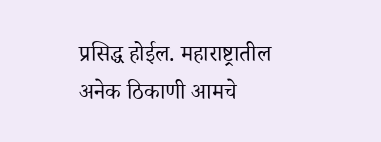प्रसिद्ध होईल. महाराष्ट्रातील अनेक ठिकाणी आमचे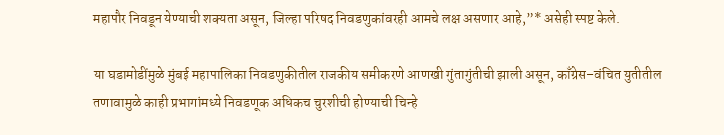महापौर निवडून येण्याची शक्यता असून, जिल्हा परिषद निवडणुकांवरही आमचे लक्ष असणार आहे,”* असेही स्पष्ट केले.

या घडामोडींमुळे मुंबई महापालिका निवडणुकीतील राजकीय समीकरणे आणखी गुंतागुंतीची झाली असून, काँग्रेस–वंचित युतीतील तणावामुळे काही प्रभागांमध्ये निवडणूक अधिकच चुरशीची होण्याची चिन्हे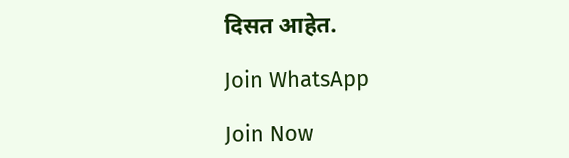दिसत आहेत.

Join WhatsApp

Join Now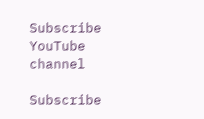Subscribe YouTube channel

Subscribe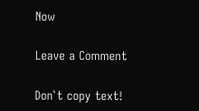Now

Leave a Comment

Don`t copy text!